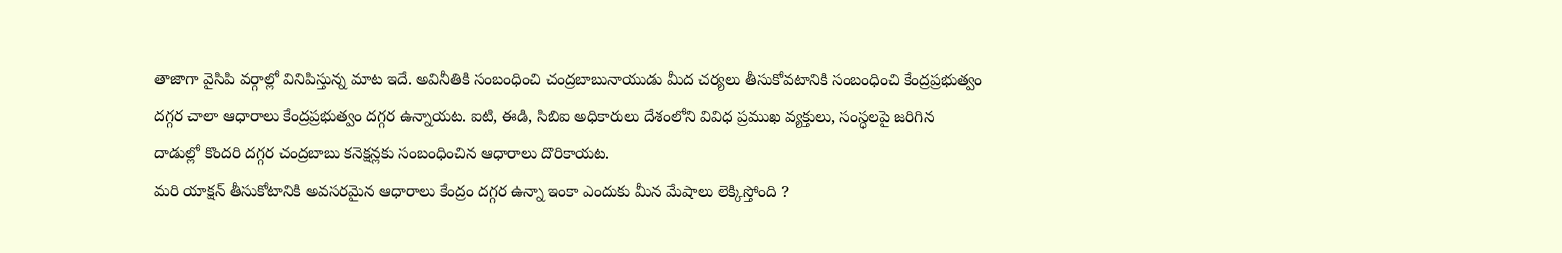తాజాగా వైసిపి వర్గాల్లో వినిపిస్తున్న మాట ఇదే. అవినీతికి సంబంధించి చంద్రబాబునాయుడు మీద చర్యలు తీసుకోవటానికి సంబంధించి కేంద్రప్రభుత్వం దగ్గర చాలా ఆధారాలు కేంద్రప్రభుత్వం దగ్గర ఉన్నాయట. ఐటి, ఈడి, సిబిఐ అధికారులు దేశంలోని వివిధ ప్రముఖ వ్యక్తులు, సంస్ధలపై జరిగిన దాడుల్లో కొందరి దగ్గర చంద్రబాబు కనెక్షన్లకు సంబంధించిన ఆధారాలు దొరికాయట.
మరి యాక్షన్ తీసుకోటానికి అవసరమైన ఆధారాలు కేంద్రం దగ్గర ఉన్నా ఇంకా ఎందుకు మీన మేషాలు లెక్కిస్తోంది ?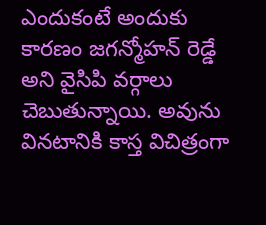ఎందుకంటే అందుకు కారణం జగన్మోహన్ రెడ్డే అని వైసిపి వర్గాలు చెబుతున్నాయి. అవును వినటానికి కాస్త విచిత్రంగా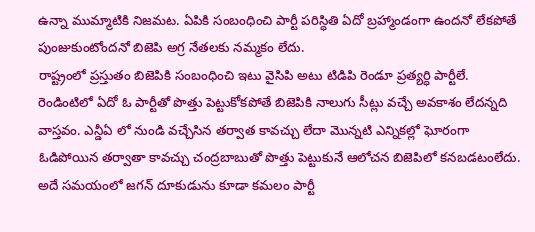ఉన్నా ముమ్మాటికి నిజమట. ఏపికి సంబంధించి పార్టీ పరిస్ధితి ఏదో బ్రహ్మాండంగా ఉందనో లేకపోతే పుంజుకుంటోందనో బిజెపి అగ్ర నేతలకు నమ్మకం లేదు.
రాష్ట్రంలో ప్రస్తుతం బిజెపికి సంబంధించి ఇటు వైసిపి అటు టిడిపి రెండూ ప్రత్యర్ధి పార్టీలే. రెండింటిలో ఏదో ఓ పార్టీతో పొత్తు పెట్టుకోకపోతే బిజెపికి నాలుగు సీట్లు వచ్చే అవకాశం లేదన్నది వాస్తవం. ఎన్డీఏ లో నుండి వచ్చేసిన తర్వాత కావచ్చు లేదా మొన్నటి ఎన్నికల్లో ఘోరంగా ఓడిపోయిన తర్వాతా కావచ్చు చంద్రబాబుతో పొత్తు పెట్టుకునే ఆలోచన బిజెపిలో కనబడటంలేదు.
అదే సమయంలో జగన్ దూకుడును కూడా కమలం పార్టీ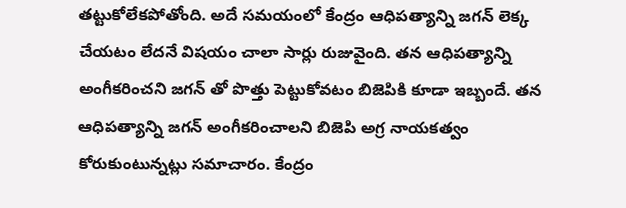తట్టుకోలేకపోతోంది. అదే సమయంలో కేంద్రం ఆధిపత్యాన్ని జగన్ లెక్క చేయటం లేదనే విషయం చాలా సార్లు రుజువైంది. తన ఆధిపత్యాన్ని అంగీకరించని జగన్ తో పొత్తు పెట్టుకోవటం బిజెపికి కూడా ఇబ్బందే. తన ఆధిపత్యాన్ని జగన్ అంగీకరించాలని బిజెపి అగ్ర నాయకత్వం కోరుకుంటున్నట్లు సమాచారం. కేంద్రం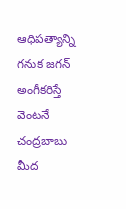ఆధిపత్యాన్ని గనుక జగన్ అంగీకరిస్తే వెంటనే చంద్రబాబు మీద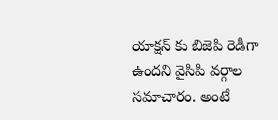యాక్షన్ కు బిజెపి రెడీగా ఉందని వైసిపి వర్గాల సమాచారం. అంటే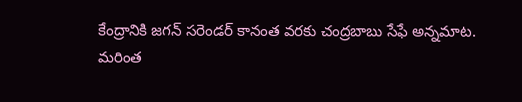కేంద్రానికి జగన్ సరెండర్ కానంత వరకు చంద్రబాబు సేఫే అన్నమాట.
మరింత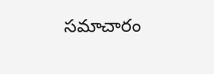సమాచారం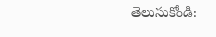తెలుసుకోండి: